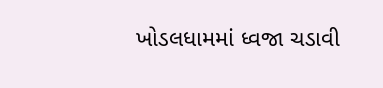ખોડલધામમાં ધ્વજા ચડાવી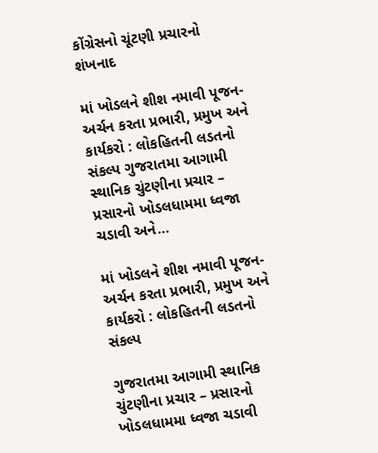કોંગ્રેસનો ચૂંટણી પ્રચારનો શંખનાદ

માં ખોડલને શીશ નમાવી પૂજન-અર્ચન કરતા પ્રભારી, પ્રમુખ અને કાર્યકરો : લોકહિતની લડતનો સંકલ્પ ગુજરાતમા આગામી સ્થાનિક ચુંટણીના પ્રચાર – પ્રસારનો ખોડલધામમા ધ્વજા ચડાવી અને…

માં ખોડલને શીશ નમાવી પૂજન-અર્ચન કરતા પ્રભારી, પ્રમુખ અને કાર્યકરો : લોકહિતની લડતનો સંકલ્પ

ગુજરાતમા આગામી સ્થાનિક ચુંટણીના પ્રચાર – પ્રસારનો ખોડલધામમા ધ્વજા ચડાવી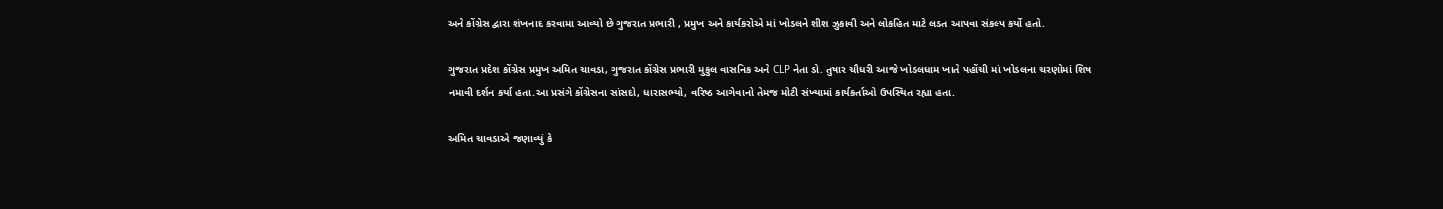અને કોંગ્રેસ દ્વારા શંખનાદ કરવામા આવ્યો છે ગુજરાત પ્રભારી , પ્રમુખ અને કાર્યકરોએ માં ખોડલને શીશ ઝુકાવી અને લોકહિત માટે લડત આપવા સંકલ્પ કર્યો હતો.

ગુજરાત પ્રદેશ કોંગ્રેસ પ્રમુખ અમિત ચાવડા, ગુજરાત કોંગ્રેસ પ્રભારી મુકુલ વાસનિક અને CLP નેતા ડો. તુષાર ચૌધરી આજે ખોડલધામ ખાતે પહોંચી માં ખોડલના ચરણોમાં શિષ નમાવી દર્શન કર્યા હતા.આ પ્રસંગે કોંગ્રેસના સાંસદો, ધારાસભ્યો, વરિષ્ઠ આગેવાનો તેમજ મોટી સંખ્યામાં કાર્યકર્તાઓ ઉપસ્થિત રહ્યા હતા.

અમિત ચાવડાએ જણાવ્યું કે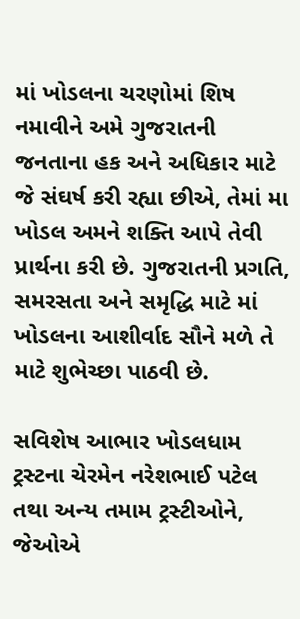માં ખોડલના ચરણોમાં શિષ નમાવીને અમે ગુજરાતની જનતાના હક અને અધિકાર માટે જે સંઘર્ષ કરી રહ્યા છીએ, તેમાં મા ખોડલ અમને શક્તિ આપે તેવી પ્રાર્થના કરી છે. ગુજરાતની પ્રગતિ, સમરસતા અને સમૃદ્ધિ માટે માં ખોડલના આશીર્વાદ સૌને મળે તે માટે શુભેચ્છા પાઠવી છે.

સવિશેષ આભાર ખોડલધામ ટ્રસ્ટના ચેરમેન નરેશભાઈ પટેલ તથા અન્ય તમામ ટ્રસ્ટીઓને, જેઓએ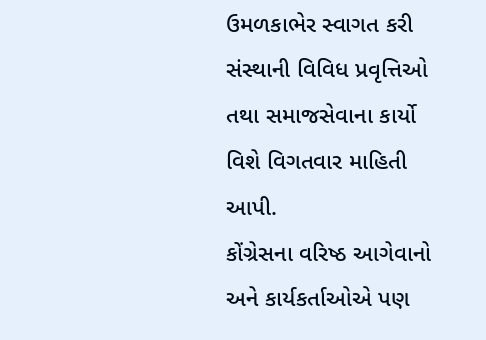ઉમળકાભેર સ્વાગત કરી સંસ્થાની વિવિધ પ્રવૃત્તિઓ તથા સમાજસેવાના કાર્યો વિશે વિગતવાર માહિતી આપી.
કોંગ્રેસના વરિષ્ઠ આગેવાનો અને કાર્યકર્તાઓએ પણ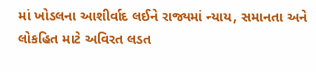માં ખોડલના આશીર્વાદ લઈને રાજ્યમાં ન્યાય, સમાનતા અને લોકહિત માટે અવિરત લડત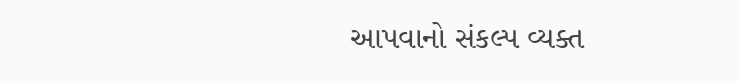આપવાનો સંકલ્પ વ્યક્ત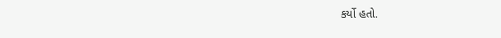કર્યો હતો.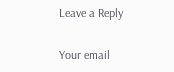Leave a Reply

Your email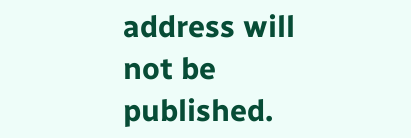address will not be published.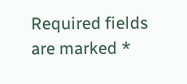Required fields are marked *